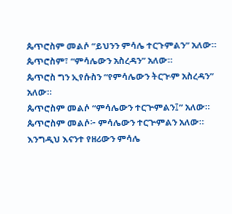ጴጥሮስም መልሶ “ይህንን ምሳሌ ተርጉምልን” አለው።
ጴጥሮስም፣ “ምሳሌውን አስረዳን” አለው።
ጴጥሮስ ግን ኢየሱስን “የምሳሌውን ትርጒም አስረዳን” አለው።
ጴጥሮስም መልሶ “ምሳሌውን ተርጕምልን፤” አለው።
ጴጥሮስም መልሶ፦ ምሳሌውን ተርጕምልን አለው።
እንግዲህ እናንተ የዘሪውን ምሳሌ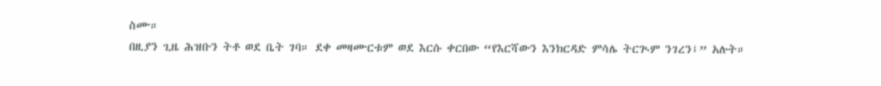ስሙ።
በዚያን ጊዜ ሕዝቡን ትቶ ወደ ቤት ገባ። ደቀ መዛሙርቱም ወደ እርሱ ቀርበው “የእርሻውን እንክርዳድ ምሳሌ ትርጒም ንገረን፤” አሉት።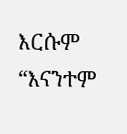እርሱም “እናንተም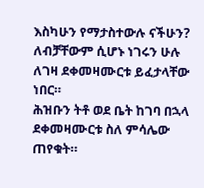እስካሁን የማታስተውሉ ናችሁን?
ለብቻቸውም ሲሆኑ ነገሩን ሁሉ ለገዛ ደቀመዛሙርቱ ይፈታላቸው ነበር።
ሕዝቡን ትቶ ወደ ቤት ከገባ በኋላ ደቀመዛሙርቱ ስለ ምሳሌው ጠየቁት።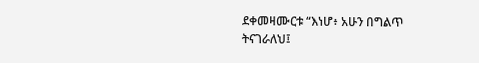ደቀመዛሙርቱ “እነሆ፥ አሁን በግልጥ ትናገራለህ፤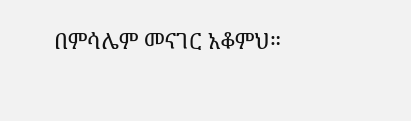በምሳሌም መናገር አቆምህ።